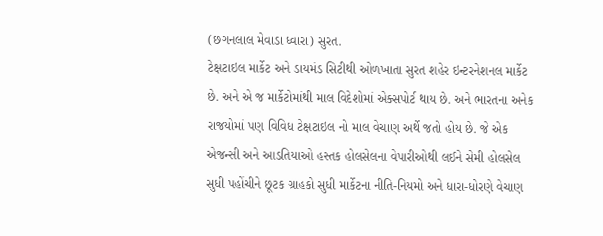(છગનલાલ મેવાડા ધ્વારા) સુરત.
ટેક્ષટાઇલ માર્કેટ અને ડાયમંડ સિટીથી ઓળખાતા સુરત શહેર ઇન્ટરનેશનલ માર્કેટ છે. અને એ જ માર્કેટોમાંથી માલ વિદેશોમાં એક્સપોર્ટ થાય છે. અને ભારતના અનેક રાજયોમાં પણ વિવિધ ટેક્ષટાઇલ નો માલ વેચાણ અર્થે જતો હોય છે. જે એક એજન્સી અને આડતિયાઓ હસ્તક હોલસેલના વેપારીઓથી લઈને સેમી હોલસેલ સુધી પહોંચીને છૂટક ગ્રાહકો સુધી માર્કેટના નીતિ-નિયમો અને ધારા-ધોરણે વેચાણ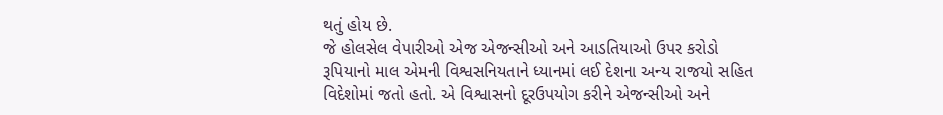થતું હોય છે.
જે હોલસેલ વેપારીઓ એજ એજન્સીઓ અને આડતિયાઓ ઉપર કરોડો રૂપિયાનો માલ એમની વિશ્વસનિયતાને ધ્યાનમાં લઈ દેશના અન્ય રાજયો સહિત વિદેશોમાં જતો હતો. એ વિશ્વાસનો દૂરઉપયોગ કરીને એજન્સીઓ અને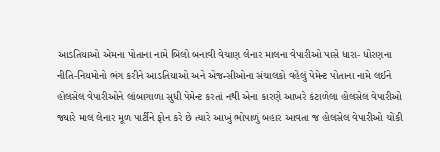આડતિયાઓ એમના પોતાના નામે બિલો બનાવી વેચાણ લેનાર માલના વેપારીઓ પાસે ધારા- ધોરણના નીતિ-નિયમોનો ભંગ કરીને આડતિયાઓ અને એજન્સીઓના સંચાલકો વહેલું પેમેન્ટ પોતાના નામે લઈને હોલસેલ વેપારીઓને લાંબાગાળા સુધી પેમેન્ટ કરતાં નથી એના કારણે આખરે કંટાળેલા હોલસેલ વેપારીઓ જ્યારે માલ લેનાર મૂળ પાર્ટીને ફોન કરે છે ત્યારે આખું ભોપાળું બહાર આવતા જ હોલસેલ વેપારીઓ ચોંકી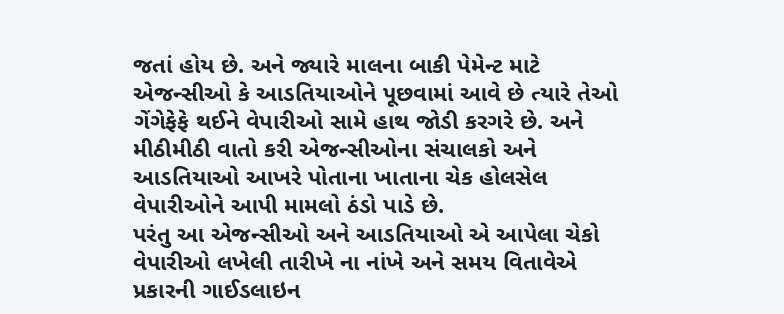જતાં હોય છે. અને જ્યારે માલના બાકી પેમેન્ટ માટે એજન્સીઓ કે આડતિયાઓને પૂછવામાં આવે છે ત્યારે તેઓ ગેંગેફેફે થઈને વેપારીઓ સામે હાથ જોડી કરગરે છે. અને મીઠીમીઠી વાતો કરી એજન્સીઓના સંચાલકો અને આડતિયાઓ આખરે પોતાના ખાતાના ચેક હોલસેલ વેપારીઓને આપી મામલો ઠંડો પાડે છે.
પરંતુ આ એજન્સીઓ અને આડતિયાઓ એ આપેલા ચેકો વેપારીઓ લખેલી તારીખે ના નાંખે અને સમય વિતાવેએ પ્રકારની ગાઈડલાઇન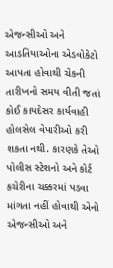એજન્સીઓ અને આડતિયાઓના એડવોકેટો આપતા હોવાથી ચેકની તારીખનો સમય વીતી જતાં કોઈ કાયદેસર કાર્યવાહી હોલસેલ વેપારીઓ કરી શકતા નથી. કારણકે તેઓ પોલીસ સ્ટેશનો અને કોર્ટ કચેરીના ચક્કરમાં પડવા માંગતા નહીં હોવાથી એનો એજન્સીઓ અને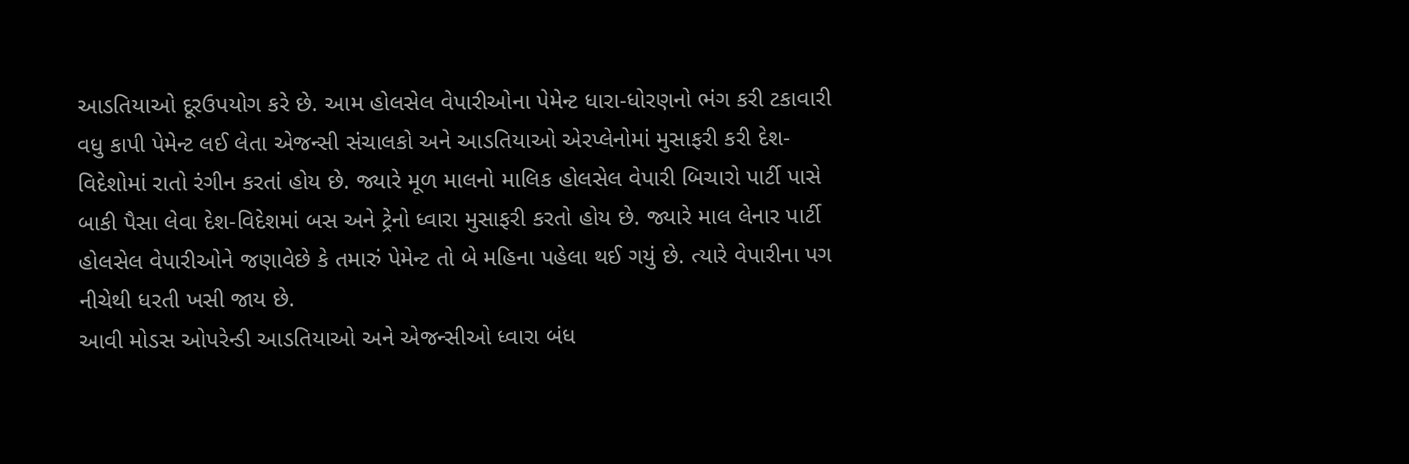આડતિયાઓ દૂરઉપયોગ કરે છે. આમ હોલસેલ વેપારીઓના પેમેન્ટ ધારા-ધોરણનો ભંગ કરી ટકાવારી વધુ કાપી પેમેન્ટ લઈ લેતા એજન્સી સંચાલકો અને આડતિયાઓ એરપ્લેનોમાં મુસાફરી કરી દેશ-વિદેશોમાં રાતો રંગીન કરતાં હોય છે. જ્યારે મૂળ માલનો માલિક હોલસેલ વેપારી બિચારો પાર્ટી પાસે બાકી પૈસા લેવા દેશ-વિદેશમાં બસ અને ટ્રેનો ધ્વારા મુસાફરી કરતો હોય છે. જ્યારે માલ લેનાર પાર્ટી હોલસેલ વેપારીઓને જણાવેછે કે તમારું પેમેન્ટ તો બે મહિના પહેલા થઈ ગયું છે. ત્યારે વેપારીના પગ નીચેથી ધરતી ખસી જાય છે.
આવી મોડસ ઓપરેન્ડી આડતિયાઓ અને એજન્સીઓ ધ્વારા બંધ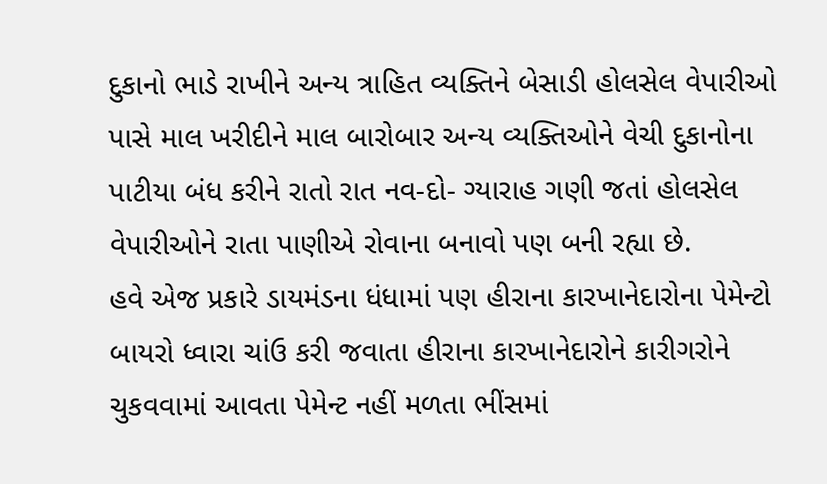દુકાનો ભાડે રાખીને અન્ય ત્રાહિત વ્યક્તિને બેસાડી હોલસેલ વેપારીઓ પાસે માલ ખરીદીને માલ બારોબાર અન્ય વ્યક્તિઓને વેચી દુકાનોના પાટીયા બંધ કરીને રાતો રાત નવ-દો- ગ્યારાહ ગણી જતાં હોલસેલ વેપારીઓને રાતા પાણીએ રોવાના બનાવો પણ બની રહ્યા છે.
હવે એજ પ્રકારે ડાયમંડના ધંધામાં પણ હીરાના કારખાનેદારોના પેમેન્ટો બાયરો ધ્વારા ચાંઉ કરી જવાતા હીરાના કારખાનેદારોને કારીગરોને ચુકવવામાં આવતા પેમેન્ટ નહીં મળતા ભીંસમાં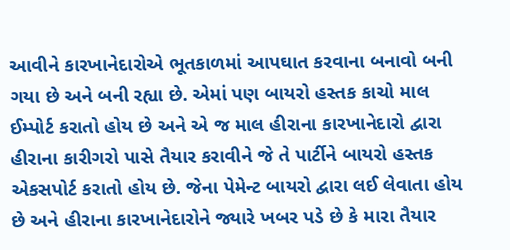આવીને કારખાનેદારોએ ભૂતકાળમાં આપઘાત કરવાના બનાવો બની ગયા છે અને બની રહ્યા છે. એમાં પણ બાયરો હસ્તક કાચો માલ ઈમ્પોર્ટ કરાતો હોય છે અને એ જ માલ હીરાના કારખાનેદારો દ્વારા હીરાના કારીગરો પાસે તૈયાર કરાવીને જે તે પાર્ટીને બાયરો હસ્તક એકસપોર્ટ કરાતો હોય છે. જેના પેમેન્ટ બાયરો દ્વારા લઈ લેવાતા હોય છે અને હીરાના કારખાનેદારોને જ્યારે ખબર પડે છે કે મારા તૈયાર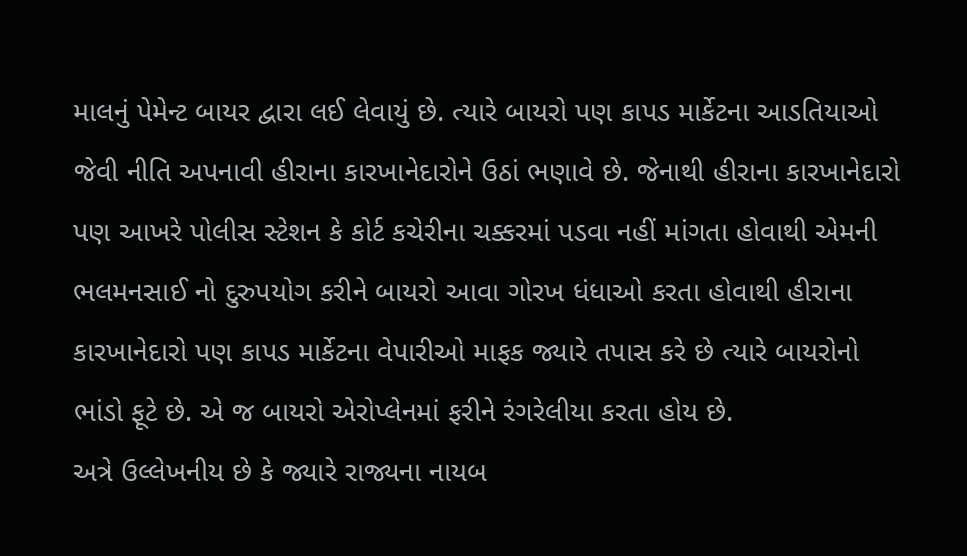માલનું પેમેન્ટ બાયર દ્વારા લઈ લેવાયું છે. ત્યારે બાયરો પણ કાપડ માર્કેટના આડતિયાઓ જેવી નીતિ અપનાવી હીરાના કારખાનેદારોને ઉઠાં ભણાવે છે. જેનાથી હીરાના કારખાનેદારો પણ આખરે પોલીસ સ્ટેશન કે કોર્ટ કચેરીના ચક્કરમાં પડવા નહીં માંગતા હોવાથી એમની ભલમનસાઈ નો દુરુપયોગ કરીને બાયરો આવા ગોરખ ધંધાઓ કરતા હોવાથી હીરાના કારખાનેદારો પણ કાપડ માર્કેટના વેપારીઓ માફક જ્યારે તપાસ કરે છે ત્યારે બાયરોનો ભાંડો ફૂટે છે. એ જ બાયરો એરોપ્લેનમાં ફરીને રંગરેલીયા કરતા હોય છે.
અત્રે ઉલ્લેખનીય છે કે જ્યારે રાજ્યના નાયબ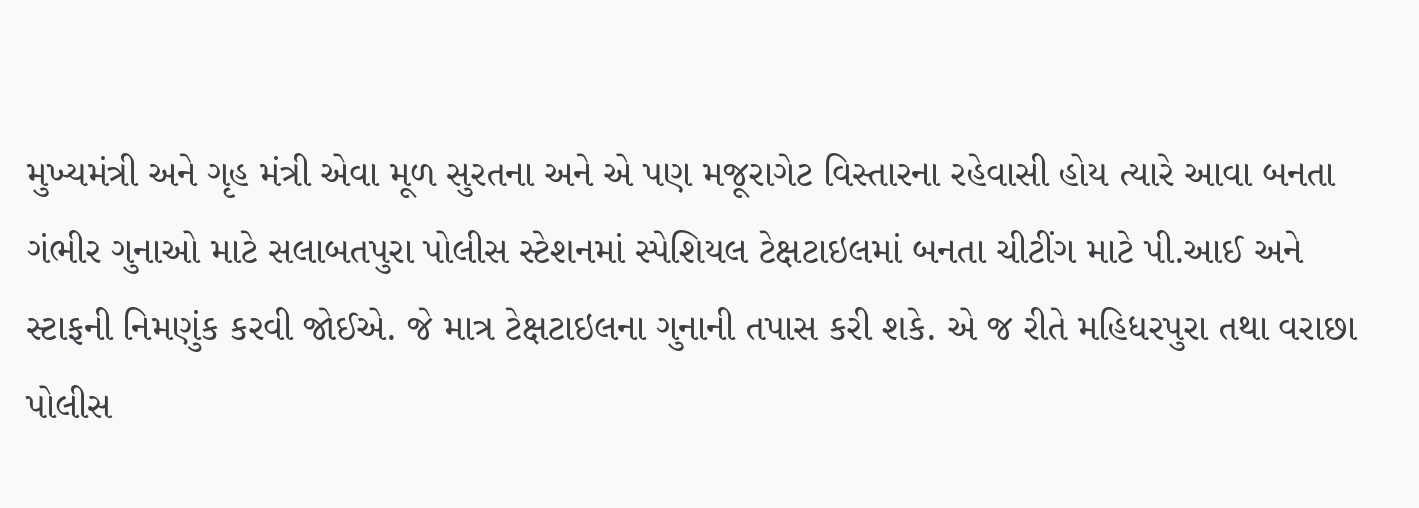મુખ્યમંત્રી અને ગૃહ મંત્રી એવા મૂળ સુરતના અને એ પણ મજૂરાગેટ વિસ્તારના રહેવાસી હોય ત્યારે આવા બનતા ગંભીર ગુનાઓ માટે સલાબતપુરા પોલીસ સ્ટેશનમાં સ્પેશિયલ ટેક્ષટાઇલમાં બનતા ચીટીંગ માટે પી.આઈ અને સ્ટાફની નિમણુંક કરવી જોઈએ. જે માત્ર ટેક્ષટાઇલના ગુનાની તપાસ કરી શકે. એ જ રીતે મહિધરપુરા તથા વરાછા પોલીસ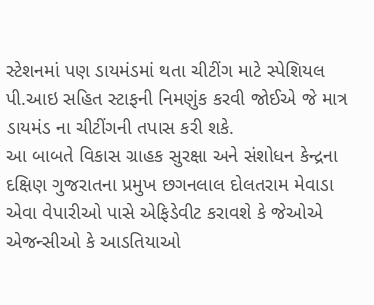સ્ટેશનમાં પણ ડાયમંડમાં થતા ચીટીંગ માટે સ્પેશિયલ પી.આઇ સહિત સ્ટાફની નિમણુંક કરવી જોઈએ જે માત્ર ડાયમંડ ના ચીટીંગની તપાસ કરી શકે.
આ બાબતે વિકાસ ગ્રાહક સુરક્ષા અને સંશોધન કેન્દ્રના દક્ષિણ ગુજરાતના પ્રમુખ છગનલાલ દોલતરામ મેવાડા એવા વેપારીઓ પાસે એફિડેવીટ કરાવશે કે જેઓએ એજન્સીઓ કે આડતિયાઓ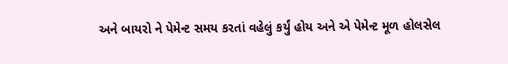અને બાયરો ને પેમેન્ટ સમય કરતાં વહેલું કર્યું હોય અને એ પેમેન્ટ મૂળ હોલસેલ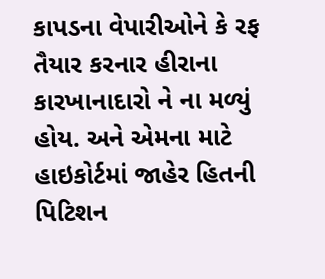કાપડના વેપારીઓને કે રફ તૈયાર કરનાર હીરાના કારખાનાદારો ને ના મળ્યું હોય. અને એમના માટે હાઇકોર્ટમાં જાહેર હિતની પિટિશન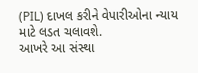(PIL) દાખલ કરીને વેપારીઓના ન્યાય માટે લડત ચલાવશે.
આખરે આ સંસ્થા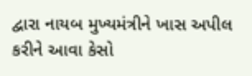દ્વારા નાયબ મુખ્યમંત્રીને ખાસ અપીલ કરીને આવા કેસો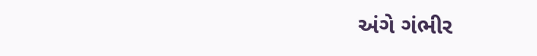અંગે ગંભીર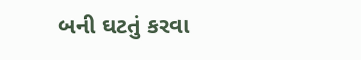બની ઘટતું કરવા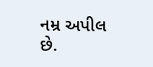નમ્ર અપીલ છે.